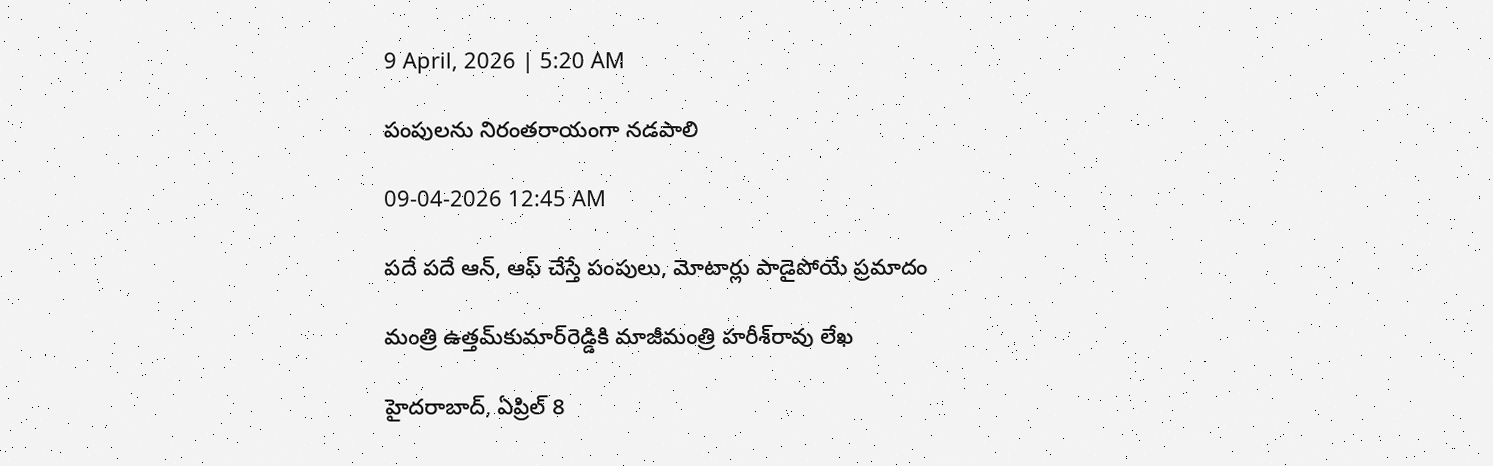9 April, 2026 | 5:20 AM

పంపులను నిరంతరాయంగా నడపాలి

09-04-2026 12:45 AM

పదే పదే ఆన్, ఆఫ్ చేస్తే పంపులు, మోటార్లు పాడైపోయే ప్రమాదం

మంత్రి ఉత్తమ్‌కుమార్‌రెడ్డికి మాజీమంత్రి హరీశ్‌రావు లేఖ

హైదరాబాద్, ఏప్రిల్ 8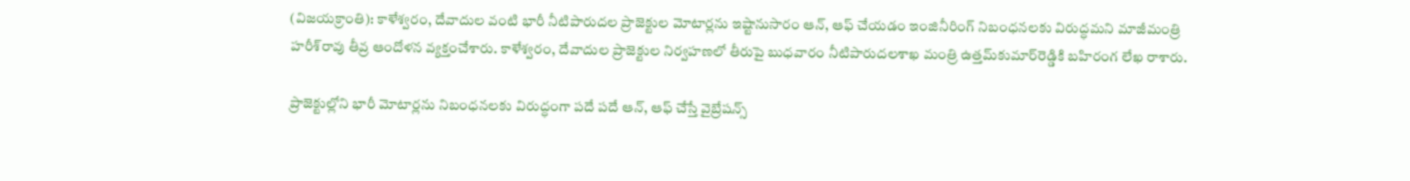(విజయక్రాంతి): కాళేశ్వరం, దేవాదుల వంటి భారీ నీటిపారుదల ప్రాజెక్టుల మోటార్లను ఇష్టానుసారం ఆన్, ఆఫ్ చేయడం ఇంజినీరింగ్ నిబంధనలకు విరుద్ధమని మాజీమంత్రి హరీశ్‌రావు తీవ్ర ఆందోళన వ్యక్తంచేశారు. కాళేశ్వరం, దేవాదుల ప్రాజెక్టుల నిర్వహణలో తీరుపై బుధవారం నీటిపారుదలశాఖ మంత్రి ఉత్తమ్‌కుమార్‌రెడ్డికి బహిరంగ లేఖ రాశారు.

ప్రాజెక్టుల్లోని భారీ మోటార్లను నిబంధనలకు విరుద్ధంగా పదే పదే ఆన్, ఆఫ్ చేస్తే వైబ్రేషన్స్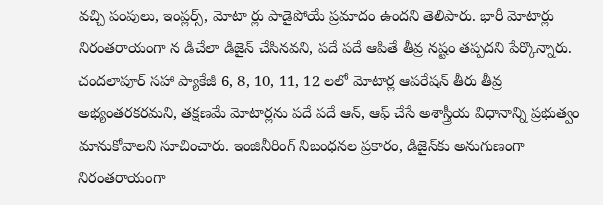వచ్చి పంపులు, ఇంప్లర్స్, మోటా ర్లు పాడైపోయే ప్రమాదం ఉందని తెలిపారు. భారీ మోటార్లు నిరంతరాయంగా న డిచేలా డిజైన్ చేసినవని, పదే పదే ఆపితే తీవ్ర నష్టం తప్పదని పేర్కొన్నారు. చందలాపూర్ సహా ప్యాకేజీ 6, 8, 10, 11, 12 లలో మోటార్ల ఆపరేషన్ తీరు తీవ్ర అభ్యంతరకరమని, తక్షణమే మోటార్లను పదే పదే ఆన్, ఆఫ్ చేసే అశాస్త్రీయ విధానాన్ని ప్రభుత్వం మానుకోవాలని సూచించారు. ఇంజినీరింగ్ నిబంధనల ప్రకారం, డిజైన్‌కు అనుగుణంగా నిరంతరాయంగా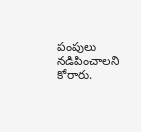పంపులు నడిపించాలని కోరారు.